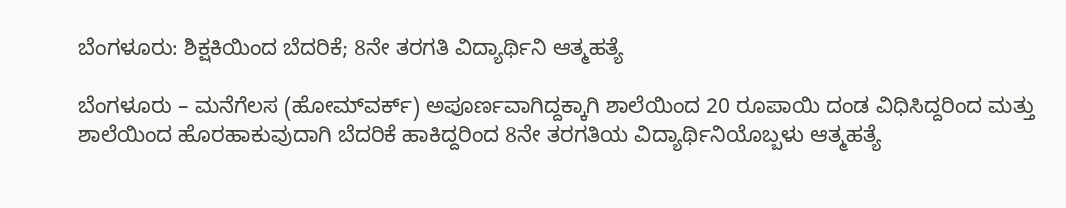ಬೆಂಗಳೂರು: ಶಿಕ್ಷಕಿಯಿಂದ ಬೆದರಿಕೆ; 8ನೇ ತರಗತಿ ವಿದ್ಯಾರ್ಥಿನಿ ಆತ್ಮಹತ್ಯೆ

ಬೆಂಗಳೂರು – ಮನೆಗೆಲಸ (ಹೋಮ್‌ವರ್ಕ್) ಅಪೂರ್ಣವಾಗಿದ್ದಕ್ಕಾಗಿ ಶಾಲೆಯಿಂದ 20 ರೂಪಾಯಿ ದಂಡ ವಿಧಿಸಿದ್ದರಿಂದ ಮತ್ತು ಶಾಲೆಯಿಂದ ಹೊರಹಾಕುವುದಾಗಿ ಬೆದರಿಕೆ ಹಾಕಿದ್ದರಿಂದ 8ನೇ ತರಗತಿಯ ವಿದ್ಯಾರ್ಥಿನಿಯೊಬ್ಬಳು ಆತ್ಮಹತ್ಯೆ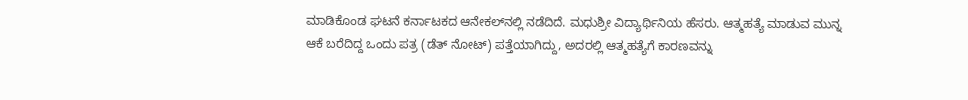ಮಾಡಿಕೊಂಡ ಘಟನೆ ಕರ್ನಾಟಕದ ಆನೇಕಲ್‌ನಲ್ಲಿ ನಡೆದಿದೆ. ಮಧುಶ್ರೀ ವಿದ್ಯಾರ್ಥಿನಿಯ ಹೆಸರು. ಆತ್ಮಹತ್ಯೆ ಮಾಡುವ ಮುನ್ನ ಆಕೆ ಬರೆದಿದ್ದ ಒಂದು ಪತ್ರ (ಡೆತ್ ನೋಟ್) ಪತ್ತೆಯಾಗಿದ್ದು, ಅದರಲ್ಲಿ ಆತ್ಮಹತ್ಯೆಗೆ ಕಾರಣವನ್ನು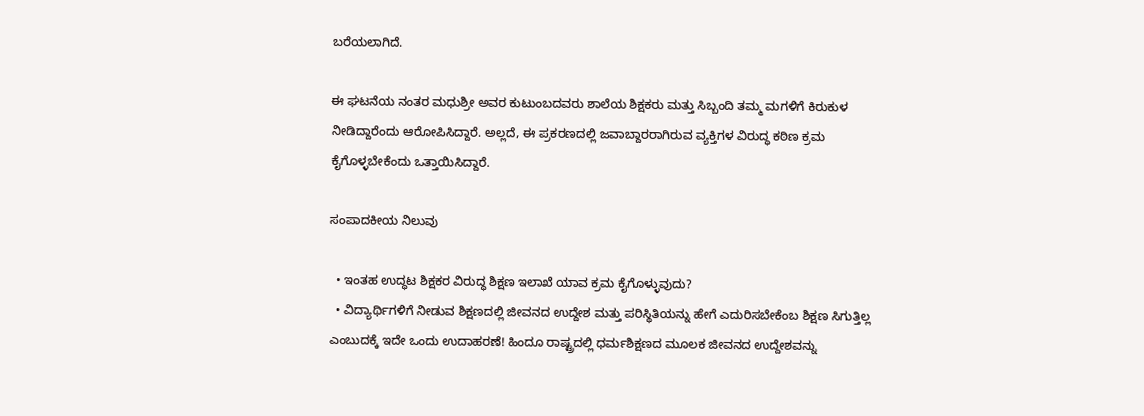ಬರೆಯಲಾಗಿದೆ.

ಈ ಘಟನೆಯ ನಂತರ ಮಧುಶ್ರೀ ಅವರ ಕುಟುಂಬದವರು ಶಾಲೆಯ ಶಿಕ್ಷಕರು ಮತ್ತು ಸಿಬ್ಬಂದಿ ತಮ್ಮ ಮಗಳಿಗೆ ಕಿರುಕುಳ ನೀಡಿದ್ದಾರೆಂದು ಆರೋಪಿಸಿದ್ದಾರೆ. ಅಲ್ಲದೆ, ಈ ಪ್ರಕರಣದಲ್ಲಿ ಜವಾಬ್ದಾರರಾಗಿರುವ ವ್ಯಕ್ತಿಗಳ ವಿರುದ್ಧ ಕಠಿಣ ಕ್ರಮ ಕೈಗೊಳ್ಳಬೇಕೆಂದು ಒತ್ತಾಯಿಸಿದ್ದಾರೆ.

ಸಂಪಾದಕೀಯ ನಿಲುವು

  • ಇಂತಹ ಉದ್ಧಟ ಶಿಕ್ಷಕರ ವಿರುದ್ಧ ಶಿಕ್ಷಣ ಇಲಾಖೆ ಯಾವ ಕ್ರಮ ಕೈಗೊಳ್ಳುವುದು?
  • ವಿದ್ಯಾರ್ಥಿಗಳಿಗೆ ನೀಡುವ ಶಿಕ್ಷಣದಲ್ಲಿ ಜೀವನದ ಉದ್ದೇಶ ಮತ್ತು ಪರಿಸ್ಥಿತಿಯನ್ನು ಹೇಗೆ ಎದುರಿಸಬೇಕೆಂಬ ಶಿಕ್ಷಣ ಸಿಗುತ್ತಿಲ್ಲ ಎಂಬುದಕ್ಕೆ ಇದೇ ಒಂದು ಉದಾಹರಣೆ! ಹಿಂದೂ ರಾಷ್ಟ್ರದಲ್ಲಿ ಧರ್ಮಶಿಕ್ಷಣದ ಮೂಲಕ ಜೀವನದ ಉದ್ದೇಶವನ್ನು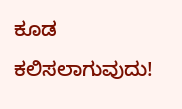ಕೂಡ ಕಲಿಸಲಾಗುವುದು!